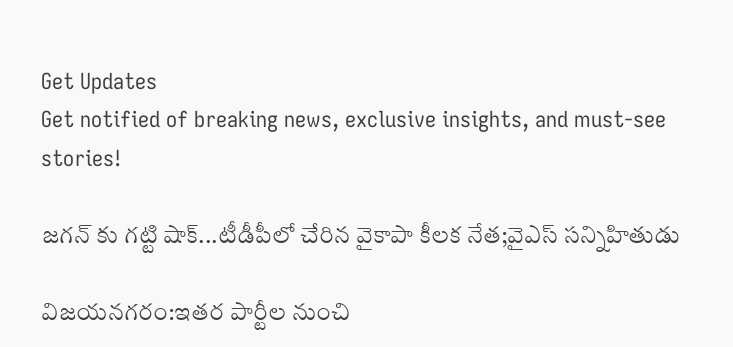Get Updates
Get notified of breaking news, exclusive insights, and must-see stories!

జగన్ కు గట్టి షాక్...టీడీపీలో చేరిన వైకాపా కీలక నేత;వైఎస్ సన్నిహితుడు

విజయనగరం:ఇతర పార్టీల నుంచి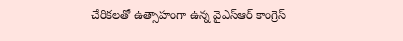చేరికలతో ఉత్సాహంగా ఉన్న వైఎస్ఆర్ కాంగ్రెస్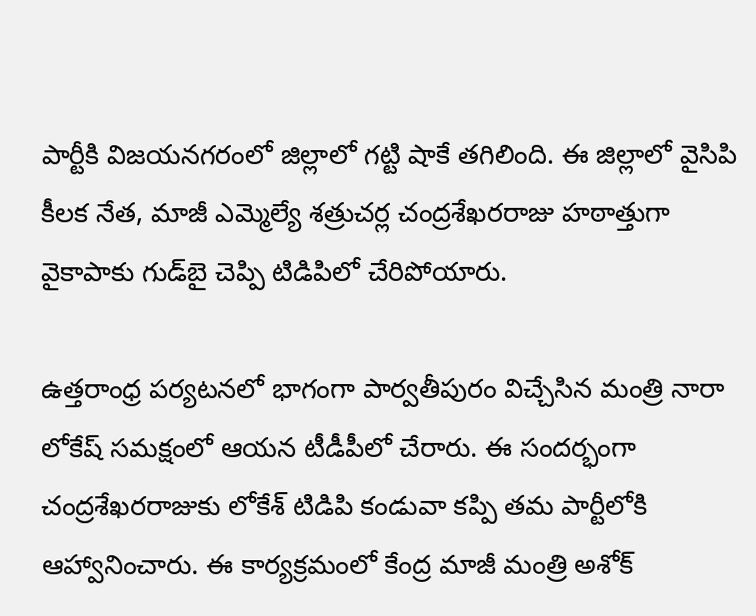పార్టీకి విజయనగరంలో జిల్లాలో గట్టి షాకే తగిలింది. ఈ జిల్లాలో వైసిపి కీలక నేత, మాజీ ఎమ్మెల్యే శత్రుచర్ల చంద్రశేఖరరాజు హఠాత్తుగా వైకాపాకు గుడ్‌బై చెప్పి టిడిపిలో చేరిపోయారు.

ఉత్తరాంధ్ర పర్యటనలో భాగంగా పార్వతీపురం విచ్చేసిన మంత్రి నారా లోకేష్ సమక్షంలో ఆయన టీడీపీలో చేరారు. ఈ సందర్భంగా చంద్రశేఖరరాజుకు లోకేశ్ టిడిపి కండువా కప్పి తమ పార్టీలోకి ఆహ్వానించారు. ఈ కార్యక్రమంలో కేంద్ర మాజీ మంత్రి అశోక్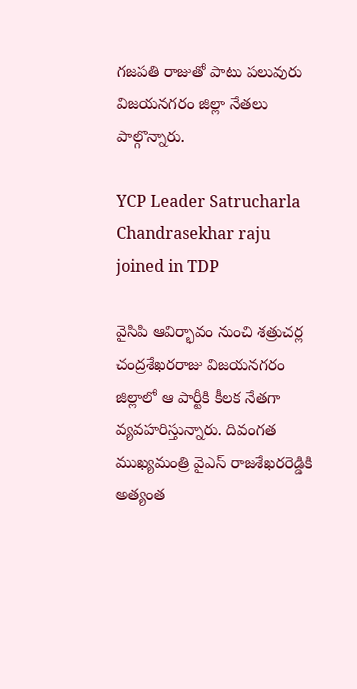గజపతి రాజుతో పాటు పలువురు విజయనగరం జిల్లా నేతలు పాల్గొన్నారు.

YCP Leader Satrucharla Chandrasekhar raju joined in TDP

వైసిపి ఆవిర్భావం నుంచి శత్రుచర్ల చంద్రశేఖరరాజు విజయనగరం జిల్లాలో ఆ పార్టీకి కీలక నేతగా వ్యవహరిస్తున్నారు. దివంగత ముఖ్యమంత్రి వైఎస్‌ రాజశేఖరరెడ్డికి అత్యంత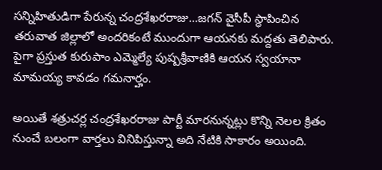సన్నిహితుడిగా పేరున్న చంద్రశేఖరరాజు...జగన్ వైసీపీ స్థాపించిన తరువాత జిల్లాలో అందరికంటే ముందుగా ఆయనకు మద్దతు తెలిపారు. పైగా ప్రస్తుత కురుపాం ఎమ్మెల్యే పుష్పశ్రీవాణికి ఆయన స్వయానా మామయ్య కావడం గమనార్హం.

అయితే శత్రుచర్ల చంద్రశేఖరరాజు పార్టీ మారనున్నట్లు కొన్ని నెలల క్రితం నుంచే బలంగా వార్తలు వినిపిస్తున్నా అది నేటికి సాకారం అయింది.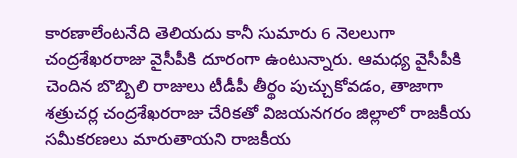కారణాలేంటనేది తెలియదు కానీ సుమారు 6 నెలలుగా చంద్రశేఖరరాజు వైసీపీకి దూరంగా ఉంటున్నారు. ఆమధ్య వైసీపీకి చెందిన బొబ్బిలి రాజులు టీడీపీ తీర్థం పుచ్చుకోవడం, తాజాగా శత్రుచర్ల చంద్రశేఖరరాజు చేరికతో విజయనగరం జిల్లాలో రాజకీయ సమీకరణలు మారుతాయని రాజకీయ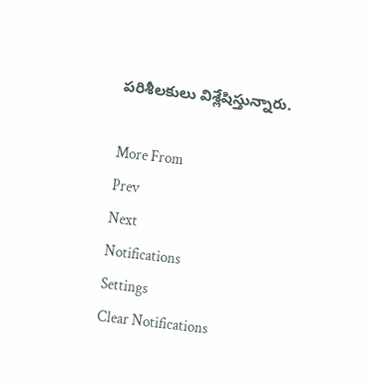పరిశీలకులు విశ్లేషిస్తున్నారు.

More From
Prev
Next
Notifications
Settings
Clear Notifications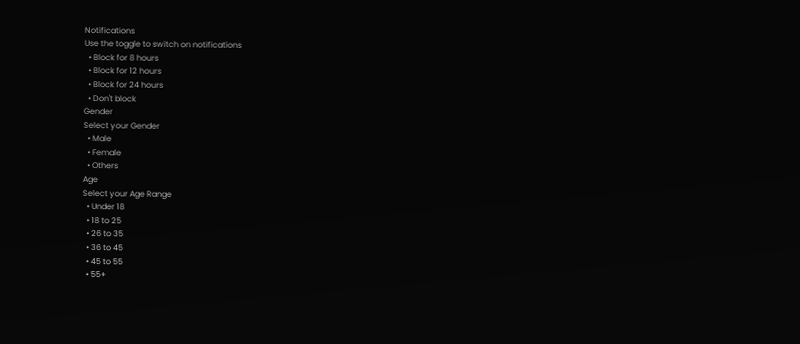Notifications
Use the toggle to switch on notifications
  • Block for 8 hours
  • Block for 12 hours
  • Block for 24 hours
  • Don't block
Gender
Select your Gender
  • Male
  • Female
  • Others
Age
Select your Age Range
  • Under 18
  • 18 to 25
  • 26 to 35
  • 36 to 45
  • 45 to 55
  • 55+